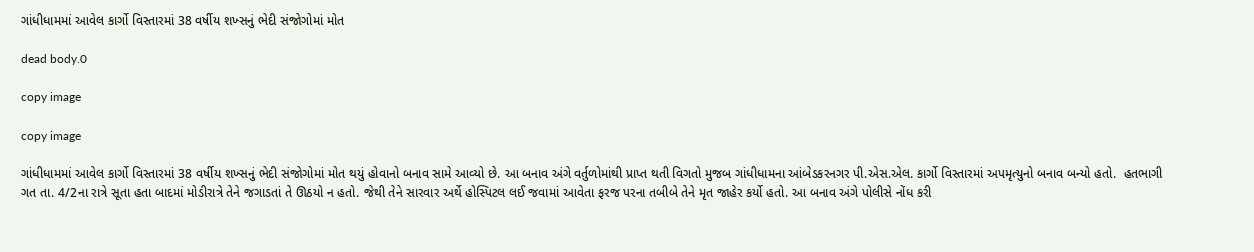ગાંધીધામમાં આવેલ કાર્ગો વિસ્તારમાં 38 વર્ષીય શખ્સનું ભેદી સંજોગોમાં મોત

dead body.0

copy image

copy image

ગાંધીધામમાં આવેલ કાર્ગો વિસ્તારમાં 38 વર્ષીય શખ્સનું ભેદી સંજોગોમાં મોત થયું હોવાનો બનાવ સામે આવ્યો છે. આ બનાવ અંગે વર્તુળોમાંથી પ્રાપ્ત થતી વિગતો મુજબ ગાંધીધામના આંબેડકરનગર પી.એસ.એલ. કાર્ગો વિસ્તારમાં અપમૃત્યુનો બનાવ બન્યો હતો.  હતભાગી ગત તા. 4/2ના રાત્રે સૂતા હતા બાદમાં મોડીરાત્રે તેને જગાડતાં તે ઊઠયો ન હતો. જેથી તેને સારવાર અર્થે હોસ્પિટલ લઈ જવામાં આવેતા ફરજ પરના તબીબે તેને મૃત જાહેર કર્યો હતો. આ બનાવ અંગે પોલીસે નોંધ કરી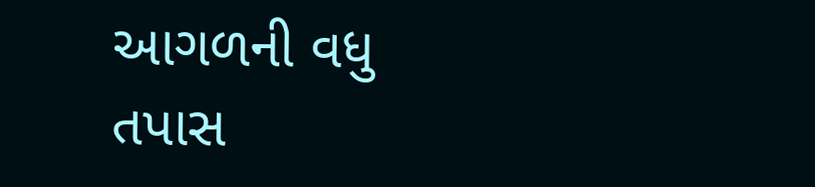આગળની વધુ તપાસ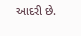આદરી છે.